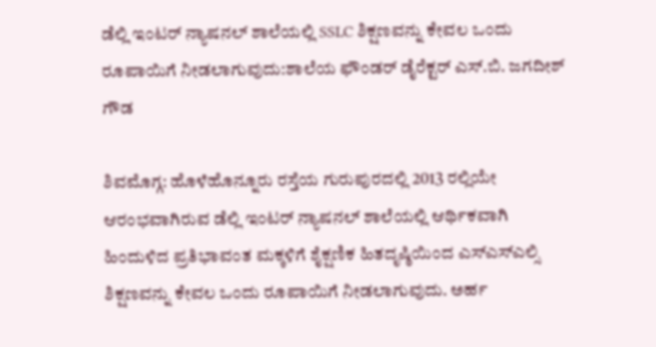ಡೆಲ್ಲಿ ಇಂಟರ್ ನ್ಯಾಷನಲ್ ಶಾಲೆಯಲ್ಲಿ SSLC ಶಿಕ್ಷಣವನ್ನು ಕೇವಲ ಒಂದು ರೂಪಾಯಿಗೆ ನೀಡಲಾಗುವುದು:ಶಾಲೆಯ ಫೌಂಡರ್ ಡೈರೆಕ್ಟರ್ ಎಸ್.ಬಿ. ಜಗದೀಶ್ ಗೌಡ

ಶಿವಮೊಗ್ಗ: ಹೊಳೆಹೊನ್ನೂರು ರಸ್ತೆಯ ಗುರುಪುರದಲ್ಲಿ 2013 ರಲ್ಲಿಯೇ ಆರಂಭವಾಗಿರುವ ಡೆಲ್ಲಿ ಇಂಟರ್ ನ್ಯಾಷನಲ್ ಶಾಲೆಯಲ್ಲಿ ಆರ್ಥಿಕವಾಗಿ ಹಿಂದುಳಿದ ಪ್ರತಿಭಾವಂತ ಮಕ್ಕಳಿಗೆ ಶೈಕ್ಷಣಿಕ ಹಿತದೃಷ್ಠಿಯಿಂದ ಎಸ್ಎಸ್ಎಲ್ಸಿ ಶಿಕ್ಷಣವನ್ನು ಕೇವಲ ಒಂದು ರೂಪಾಯಿಗೆ ನೀಡಲಾಗುವುದು. ಅರ್ಹ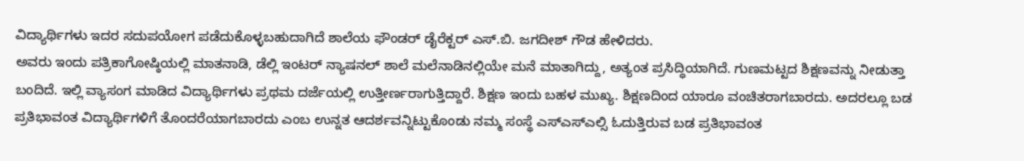ವಿದ್ಯಾರ್ಥಿಗಳು ಇದರ ಸದುಪಯೋಗ ಪಡೆದುಕೊಳ್ಳಬಹುದಾಗಿದೆ ಶಾಲೆಯ ಫೌಂಡರ್ ಡೈರೆಕ್ಟರ್ ಎಸ್.ಬಿ. ಜಗದೀಶ್ ಗೌಡ ಹೇಳಿದರು.
ಅವರು ಇಂದು ಪತ್ರಿಕಾಗೋಷ್ಠಿಯಲ್ಲಿ ಮಾತನಾಡಿ, ಡೆಲ್ಲಿ ಇಂಟರ್ ನ್ಯಾಷನಲ್ ಶಾಲೆ ಮಲೆನಾಡಿನಲ್ಲಿಯೇ ಮನೆ ಮಾತಾಗಿದ್ದು, ಅತ್ಯಂತ ಪ್ರಸಿದ್ಧಿಯಾಗಿದೆ. ಗುಣಮಟ್ಟದ ಶಿಕ್ಷಣವನ್ನು ನೀಡುತ್ತಾ ಬಂದಿದೆ. ಇಲ್ಲಿ ವ್ಯಾಸಂಗ ಮಾಡಿದ ವಿದ್ಯಾರ್ಥಿಗಳು ಪ್ರಥಮ ದರ್ಜೆಯಲ್ಲಿ ಉತ್ತೀರ್ಣರಾಗುತ್ತಿದ್ದಾರೆ. ಶಿಕ್ಷಣ ಇಂದು ಬಹಳ ಮುಖ್ಯ. ಶಿಕ್ಷಣದಿಂದ ಯಾರೂ ವಂಚಿತರಾಗಬಾರದು. ಅದರಲ್ಲೂ ಬಡ ಪ್ರತಿಭಾವಂತ ವಿದ್ಯಾರ್ಥಿಗಳಿಗೆ ತೊಂದರೆಯಾಗಬಾರದು ಎಂಬ ಉನ್ನತ ಆದರ್ಶವನ್ನಿಟ್ಟುಕೊಂಡು ನಮ್ಮ ಸಂಸ್ಥೆ ಎಸ್ಎಸ್ಎಲ್ಸಿ ಓದುತ್ತಿರುವ ಬಡ ಪ್ರತಿಭಾವಂತ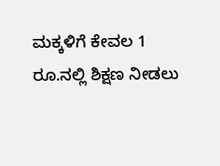ಮಕ್ಕಳಿಗೆ ಕೇವಲ 1 ರೂ.ನಲ್ಲಿ ಶಿಕ್ಷಣ ನೀಡಲು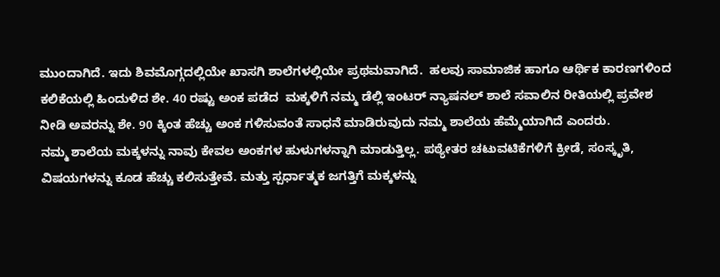ಮುಂದಾಗಿದೆ. ಇದು ಶಿವಮೊಗ್ಗದಲ್ಲಿಯೇ ಖಾಸಗಿ ಶಾಲೆಗಳಲ್ಲಿಯೇ ಪ್ರಥಮವಾಗಿದೆ.  ಹಲವು ಸಾಮಾಜಿಕ ಹಾಗೂ ಆರ್ಥಿಕ ಕಾರಣಗಳಿಂದ ಕಲಿಕೆಯಲ್ಲಿ ಹಿಂದುಳಿದ ಶೇ. 40 ರಷ್ಟು ಅಂಕ ಪಡೆದ  ಮಕ್ಕಳಿಗೆ ನಮ್ಮ ಡೆಲ್ಲಿ ಇಂಟರ್ ನ್ಯಾಷನಲ್ ಶಾಲೆ ಸವಾಲಿನ ರೀತಿಯಲ್ಲಿ ಪ್ರವೇಶ ನೀಡಿ ಅವರನ್ನು ಶೇ. 90 ಕ್ಕಿಂತ ಹೆಚ್ಚು ಅಂಕ ಗಳಿಸುವಂತೆ ಸಾಧನೆ ಮಾಡಿರುವುದು ನಮ್ಮ ಶಾಲೆಯ ಹೆಮ್ಮೆಯಾಗಿದೆ ಎಂದರು.
ನಮ್ಮ ಶಾಲೆಯ ಮಕ್ಕಳನ್ನು ನಾವು ಕೇವಲ ಅಂಕಗಳ ಹುಳುಗಳನ್ನಾಗಿ ಮಾಡುತ್ತಿಲ್ಲ. ಪಠ್ಯೇತರ ಚಟುವಟಿಕೆಗಳಿಗೆ ಕ್ರೀಡೆ, ಸಂಸ್ಕೃತಿ, ವಿಷಯಗಳನ್ನು ಕೂಡ ಹೆಚ್ಚು ಕಲಿಸುತ್ತೇವೆ. ಮತ್ತು ಸ್ಪರ್ಧಾತ್ಮಕ ಜಗತ್ತಿಗೆ ಮಕ್ಕಳನ್ನು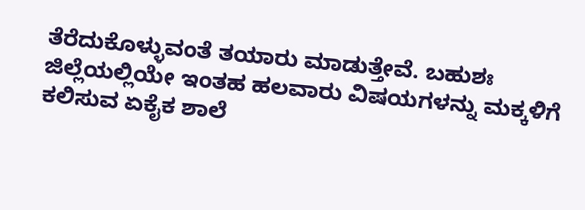ತೆರೆದುಕೊಳ್ಳುವಂತೆ ತಯಾರು ಮಾಡುತ್ತೇವೆ. ಬಹುಶಃ ಜಿಲ್ಲೆಯಲ್ಲಿಯೇ ಇಂತಹ ಹಲವಾರು ವಿಷಯಗಳನ್ನು ಮಕ್ಕಳಿಗೆ ಕಲಿಸುವ ಏಕೈಕ ಶಾಲೆ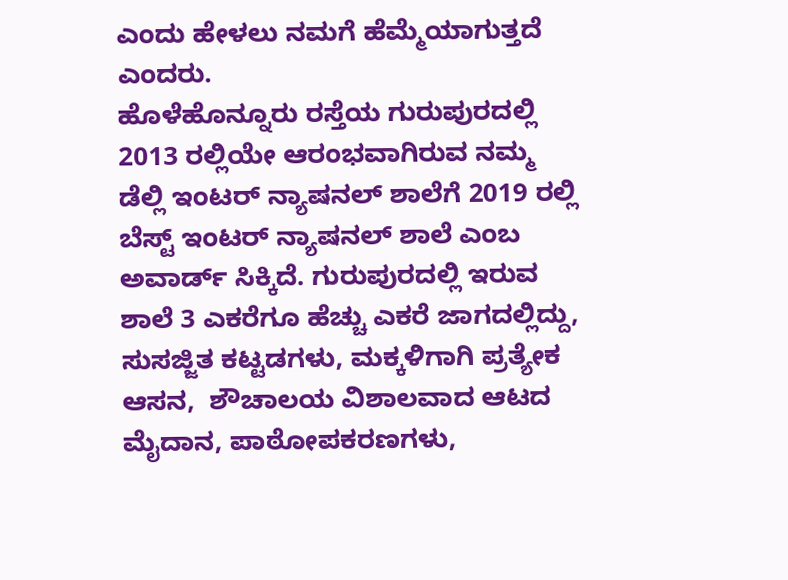ಎಂದು ಹೇಳಲು ನಮಗೆ ಹೆಮ್ಮೆಯಾಗುತ್ತದೆ ಎಂದರು.
ಹೊಳೆಹೊನ್ನೂರು ರಸ್ತೆಯ ಗುರುಪುರದಲ್ಲಿ 2013 ರಲ್ಲಿಯೇ ಆರಂಭವಾಗಿರುವ ನಮ್ಮ ಡೆಲ್ಲಿ ಇಂಟರ್ ನ್ಯಾಷನಲ್ ಶಾಲೆಗೆ 2019 ರಲ್ಲಿ ಬೆಸ್ಟ್ ಇಂಟರ್ ನ್ಯಾಷನಲ್ ಶಾಲೆ ಎಂಬ ಅವಾರ್ಡ್ ಸಿಕ್ಕಿದೆ. ಗುರುಪುರದಲ್ಲಿ ಇರುವ ಶಾಲೆ 3 ಎಕರೆಗೂ ಹೆಚ್ಚು ಎಕರೆ ಜಾಗದಲ್ಲಿದ್ದು, ಸುಸಜ್ಜಿತ ಕಟ್ಟಡಗಳು, ಮಕ್ಕಳಿಗಾಗಿ ಪ್ರತ್ಯೇಕ ಆಸನ,  ಶೌಚಾಲಯ ವಿಶಾಲವಾದ ಆಟದ ಮೈದಾನ, ಪಾಠೋಪಕರಣಗಳು,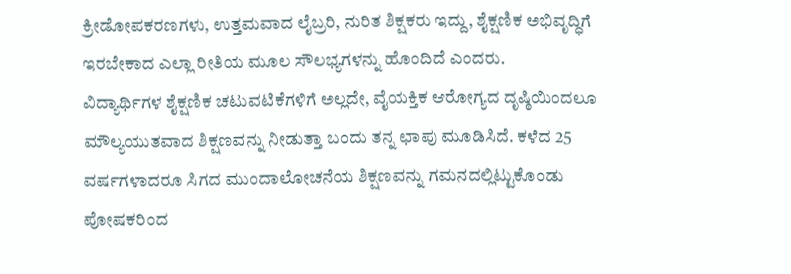ಕ್ರೀಡೋಪಕರಣಗಳು, ಉತ್ತಮವಾದ ಲೈಬ್ರರಿ, ನುರಿತ ಶಿಕ್ಷಕರು ಇದ್ದು, ಶೈಕ್ಷಣಿಕ ಅಭಿವೃದ್ಧಿಗೆ ಇರಬೇಕಾದ ಎಲ್ಲಾ ರೀತಿಯ ಮೂಲ ಸೌಲಭ್ಯಗಳನ್ನು ಹೊಂದಿದೆ ಎಂದರು.
ವಿದ್ಯಾರ್ಥಿಗಳ ಶೈಕ್ಷಣಿಕ ಚಟುವಟಿಕೆಗಳಿಗೆ ಅಲ್ಲದೇ, ವೈಯಕ್ತಿಕ ಆರೋಗ್ಯದ ದೃಷ್ಠಿಯಿಂದಲೂ ಮೌಲ್ಯಯುತವಾದ ಶಿಕ್ಷಣವನ್ನು ನೀಡುತ್ತಾ ಬಂದು ತನ್ನ ಛಾಪು ಮೂಡಿಸಿದೆ. ಕಳೆದ 25 ವರ್ಷಗಳಾದರೂ ಸಿಗದ ಮುಂದಾಲೋಚನೆಯ ಶಿಕ್ಷಣವನ್ನು ಗಮನದಲ್ಲಿಟ್ಟುಕೊಂಡು ಪೋಷಕರಿಂದ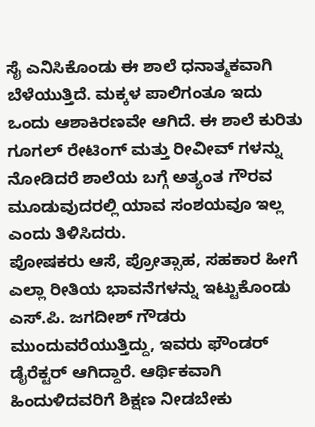ಸೈ ಎನಿಸಿಕೊಂಡು ಈ ಶಾಲೆ ಧನಾತ್ಮಕವಾಗಿ ಬೆಳೆಯುತ್ತಿದೆ. ಮಕ್ಕಳ ಪಾಲಿಗಂತೂ ಇದು ಒಂದು ಆಶಾಕಿರಣವೇ ಆಗಿದೆ. ಈ ಶಾಲೆ ಕುರಿತು ಗೂಗಲ್ ರೇಟಿಂಗ್ ಮತ್ತು ರೀವೀವ್ ಗಳನ್ನು ನೋಡಿದರೆ ಶಾಲೆಯ ಬಗ್ಗೆ ಅತ್ಯಂತ ಗೌರವ ಮೂಡುವುದರಲ್ಲಿ ಯಾವ ಸಂಶಯವೂ ಇಲ್ಲ ಎಂದು ತಿಳಿಸಿದರು.
ಪೋಷಕರು ಆಸೆ, ಪ್ರೋತ್ಸಾಹ, ಸಹಕಾರ ಹೀಗೆ ಎಲ್ಲಾ ರೀತಿಯ ಭಾವನೆಗಳನ್ನು ಇಟ್ಟುಕೊಂಡು ಎಸ್.ಪಿ. ಜಗದೀಶ್ ಗೌಡರು ಮುಂದುವರೆಯುತ್ತಿದ್ದು, ಇವರು ಫೌಂಡರ್ ಡೈರೆಕ್ಟರ್ ಆಗಿದ್ದಾರೆ. ಆರ್ಥಿಕವಾಗಿ ಹಿಂದುಳಿದವರಿಗೆ ಶಿಕ್ಷಣ ನೀಡಬೇಕು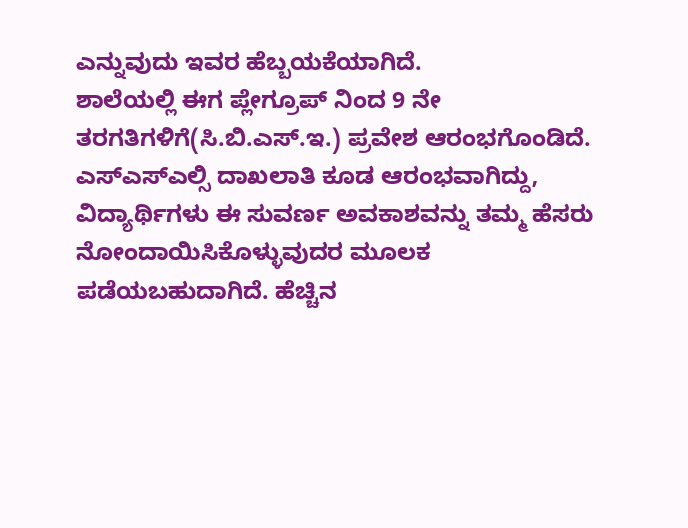ಎನ್ನುವುದು ಇವರ ಹೆಬ್ಬಯಕೆಯಾಗಿದೆ.
ಶಾಲೆಯಲ್ಲಿ ಈಗ ಪ್ಲೇಗ್ರೂಪ್ ನಿಂದ 9 ನೇ ತರಗತಿಗಳಿಗೆ(ಸಿ.ಬಿ.ಎಸ್.ಇ.) ಪ್ರವೇಶ ಆರಂಭಗೊಂಡಿದೆ. ಎಸ್ಎಸ್ಎಲ್ಸಿ ದಾಖಲಾತಿ ಕೂಡ ಆರಂಭವಾಗಿದ್ದು, ವಿದ್ಯಾರ್ಥಿಗಳು ಈ ಸುವರ್ಣ ಅವಕಾಶವನ್ನು ತಮ್ಮ ಹೆಸರು ನೋಂದಾಯಿಸಿಕೊಳ್ಳುವುದರ ಮೂಲಕ ಪಡೆಯಬಹುದಾಗಿದೆ. ಹೆಚ್ಚಿನ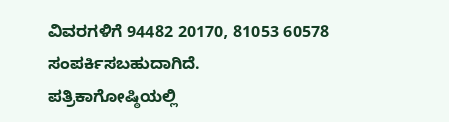ವಿವರಗಳಿಗೆ 94482 20170, 81053 60578 ಸಂಪರ್ಕಿಸಬಹುದಾಗಿದೆ.
ಪತ್ರಿಕಾಗೋಷ್ಠಿಯಲ್ಲಿ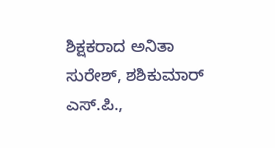ಶಿಕ್ಷಕರಾದ ಅನಿತಾ ಸುರೇಶ್, ಶಶಿಕುಮಾರ್ ಎಸ್.ಪಿ.,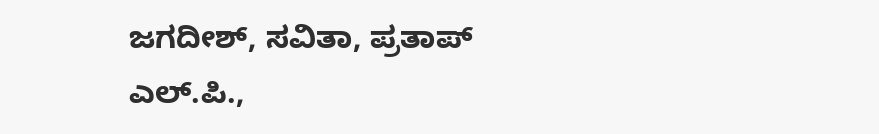ಜಗದೀಶ್, ಸವಿತಾ, ಪ್ರತಾಪ್ ಎಲ್.ಪಿ.,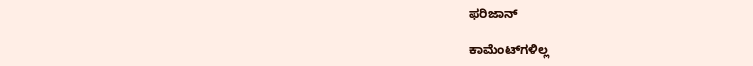ಫರಿಜಾನ್

ಕಾಮೆಂಟ್‌ಗಳಿಲ್ಲ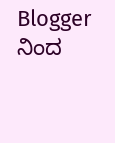Blogger ನಿಂದ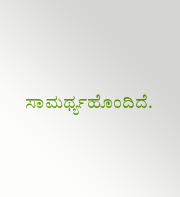ಸಾಮರ್ಥ್ಯಹೊಂದಿದೆ.